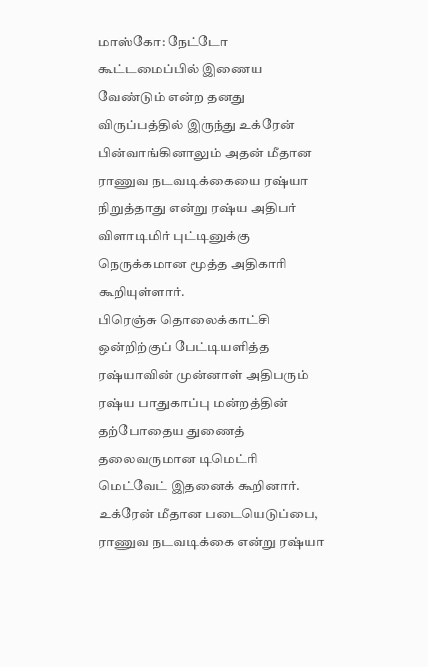மாஸ்கோ: நேட்டோ கூட்டமைப்பில் இணைய வேண்டும் என்ற தனது விருப்பத்தில் இருந்து உக்ரேன் பின்வாங்கினாலும் அதன் மீதான ராணுவ நடவடிக்கையை ரஷ்யா நிறுத்தாது என்று ரஷ்ய அதிபர் விளாடிமிர் புட்டினுக்கு நெருக்கமான மூத்த அதிகாரி கூறியுள்ளார்.
பிரெஞ்சு தொலைக்காட்சி ஒன்றிற்குப் பேட்டியளித்த ரஷ்யாவின் முன்னாள் அதிபரும் ரஷ்ய பாதுகாப்பு மன்றத்தின் தற்போதைய துணைத் தலைவருமான டிமெட்ரி மெட்வேட் இதனைக் கூறினார்.
உக்ரேன் மீதான படையெடுப்பை, ராணுவ நடவடிக்கை என்று ரஷ்யா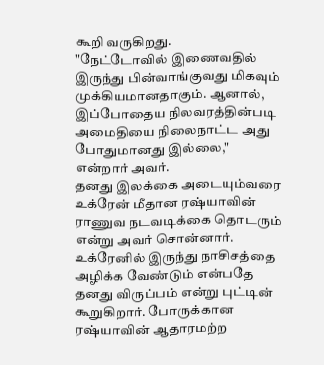கூறி வருகிறது.
"நேட்டோவில் இணைவதில் இருந்து பின்வாங்குவது மிகவும் முக்கியமானதாகும். ஆனால், இப்போதைய நிலவரத்தின்படி அமைதியை நிலைநாட்ட அது போதுமானது இல்லை," என்றார் அவர்.
தனது இலக்கை அடையும்வரை உக்ரேன் மீதான ரஷ்யாவின் ராணுவ நடவடிக்கை தொடரும் என்று அவர் சொன்னார்.
உக்ரேனில் இருந்து நாசிசத்தை அழிக்க வேண்டும் என்பதே தனது விருப்பம் என்று புட்டின் கூறுகிறார். போருக்கான ரஷ்யாவின் ஆதாரமற்ற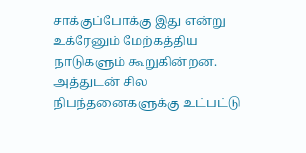சாக்குப்போக்கு இது என்று உக்ரேனும் மேற்கத்திய நாடுகளும் கூறுகின்றன.
அத்துடன் சில நிபந்தனைகளுக்கு உட்பட்டு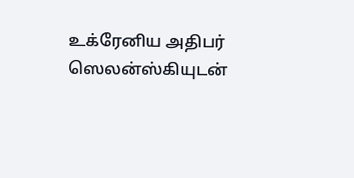உக்ரேனிய அதிபர் ஸெலன்ஸ்கியுடன்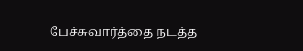பேச்சுவார்த்தை நடத்த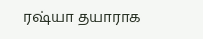ரஷ்யா தயாராக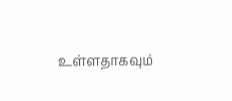உள்ளதாகவும்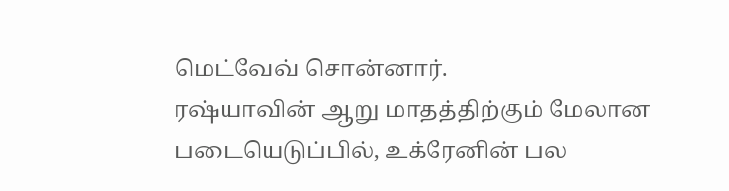மெட்வேவ் சொன்னார்.
ரஷ்யாவின் ஆறு மாதத்திற்கும் மேலான படையெடுப்பில், உக்ரேனின் பல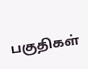பகுதிகள்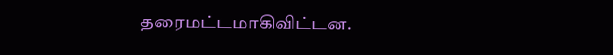தரைமட்டமாகிவிட்டன.